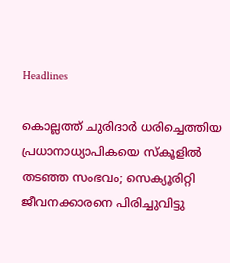Headlines

കൊല്ലത്ത് ചുരിദാർ ധരിച്ചെത്തിയ പ്രധാനാധ്യാപികയെ സ്‌കൂളിൽ തടഞ്ഞ സംഭവം; സെക്യൂരിറ്റി ജീവനക്കാരനെ പിരിച്ചുവിട്ടു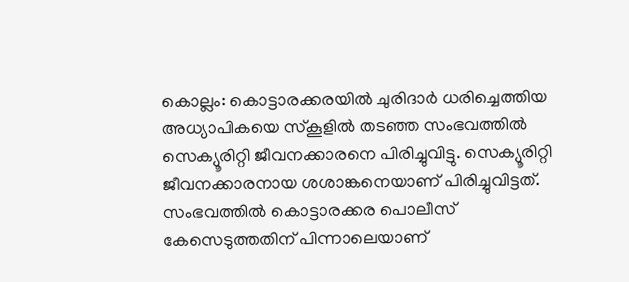കൊല്ലം: കൊട്ടാരക്കരയിൽ ചുരിദാർ ധരിച്ചെത്തിയ അധ്യാപികയെ സ്‌കൂളിൽ തടഞ്ഞ സംഭവത്തിൽ സെക്യൂരിറ്റി ജീവനക്കാരനെ പിരിച്ചുവിട്ടു. സെക്യൂരിറ്റി ജീവനക്കാരനായ ശശാങ്കനെയാണ് പിരിച്ചുവിട്ടത്. സംഭവത്തിൽ കൊട്ടാരക്കര പൊലീസ് കേസെടുത്തതിന് പിന്നാലെയാണ്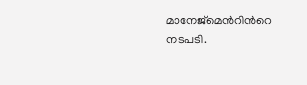മാനേജ്‌മെന്‍റിന്‍റെ നടപടി.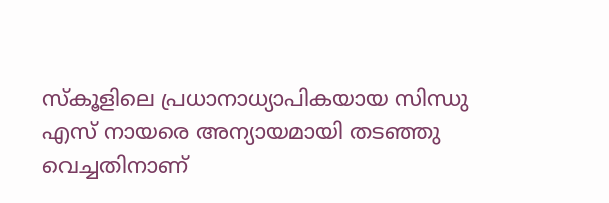സ്കൂളിലെ പ്രധാനാധ്യാപികയായ സിന്ധു എസ് നായരെ അന്യായമായി തടഞ്ഞു വെച്ചതിനാണ്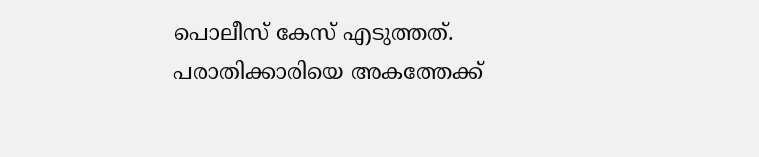പൊലീസ് കേസ് എടുത്തത്. പരാതിക്കാരിയെ അകത്തേക്ക്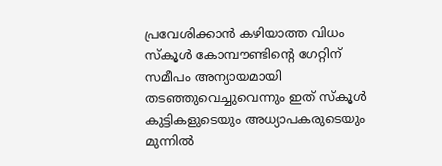പ്രവേശിക്കാൻ കഴിയാത്ത വിധം സ്‌കൂൾ കോമ്പൗണ്ടിന്റെ ഗേറ്റിന് സമീപം അന്യായമായി തടഞ്ഞുവെച്ചുവെന്നും ഇത് സ്‌കൂൾ കുട്ടികളുടെയും അധ്യാപകരുടെയും മുന്നിൽ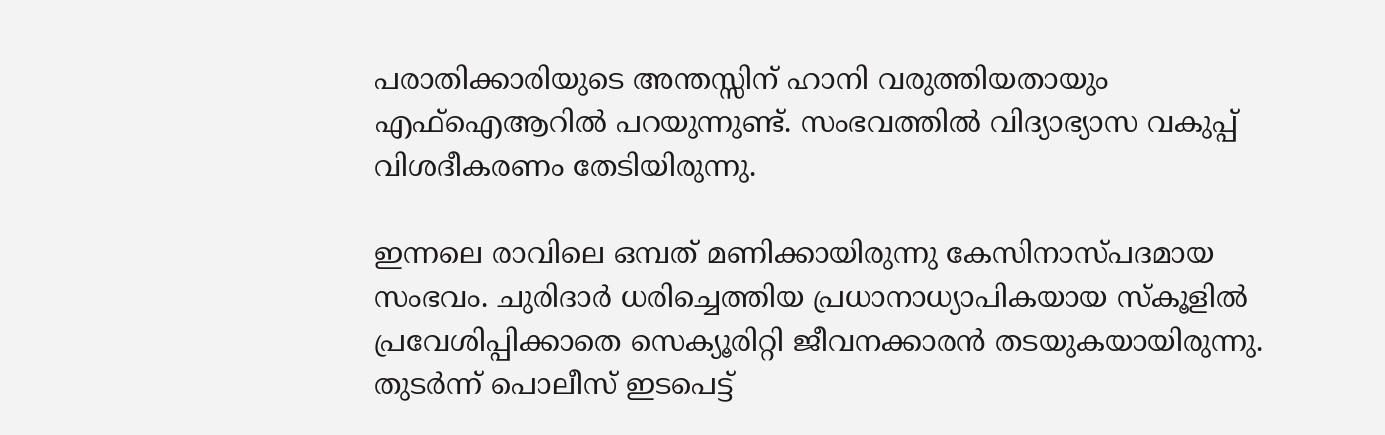പരാതിക്കാരിയുടെ അന്തസ്സിന് ഹാനി വരുത്തിയതായും എഫ്ഐആറിൽ പറയുന്നുണ്ട്. സംഭവത്തിൽ വിദ്യാഭ്യാസ വകുപ്പ് വിശദീകരണം തേടിയിരുന്നു.

ഇന്നലെ രാവിലെ ഒമ്പത് മണിക്കായിരുന്നു കേസിനാസ്പദമായ സംഭവം. ചുരിദാർ ധരിച്ചെത്തിയ പ്രധാനാധ്യാപികയായ സ്‌കൂളിൽ പ്രവേശിപ്പിക്കാതെ സെക്യൂരിറ്റി ജീവനക്കാരൻ തടയുകയായിരുന്നു. തുടർന്ന് പൊലീസ് ഇടപെട്ട്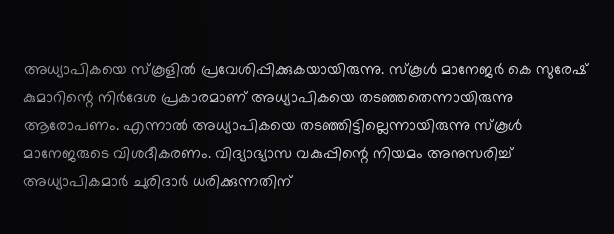അധ്യാപികയെ സ്‌കൂളിൽ പ്രവേശിപ്പിക്കുകയായിരുന്നു. സ്‌കൂൾ മാനേജർ കെ സുരേഷ് കുമാറിന്റെ നിർദേശ പ്രകാരമാണ് അധ്യാപികയെ തടഞ്ഞതെന്നായിരുന്നു ആരോപണം. എന്നാൽ അധ്യാപികയെ തടഞ്ഞിട്ടില്ലെന്നായിരുന്നു സ്‌കൂൾ മാനേജരുടെ വിശദീകരണം. വിദ്യാഭ്യാസ വകുപ്പിന്റെ നിയമം അനുസരിച്ച് അധ്യാപികമാർ ചുരിദാർ ധരിക്കുന്നതിന്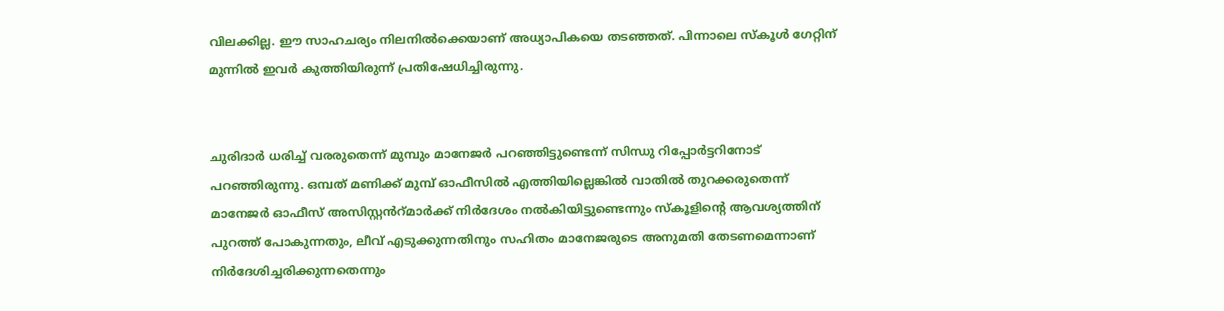വിലക്കില്ല. ഈ സാഹചര്യം നിലനിൽക്കെയാണ് അധ്യാപികയെ തടഞ്ഞത്. പിന്നാലെ സ്‌കൂൾ ഗേറ്റിന് മുന്നിൽ ഇവർ കുത്തിയിരുന്ന് പ്രതിഷേധിച്ചിരുന്നു.


ചുരിദാർ ധരിച്ച് വരരുതെന്ന് മുമ്പും മാനേജർ പറഞ്ഞിട്ടുണ്ടെന്ന് സിന്ധു റിപ്പോർട്ടറിനോട് പറഞ്ഞിരുന്നു. ഒമ്പത് മണിക്ക് മുമ്പ് ഓഫീസിൽ എത്തിയില്ലെങ്കിൽ വാതിൽ തുറക്കരുതെന്ന് മാനേജർ ഓഫീസ് അസിസ്റ്റൻറ്മാർക്ക് നിർദേശം നൽകിയിട്ടുണ്ടെന്നും സ്‌കൂളിന്റെ ആവശ്യത്തിന് പുറത്ത് പോകുന്നതും, ലീവ് എടുക്കുന്നതിനും സഹിതം മാനേജരുടെ അനുമതി തേടണമെന്നാണ് നിർദേശിച്ചരിക്കുന്നതെന്നും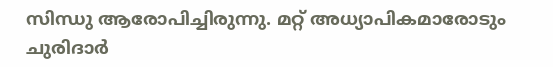സിന്ധു ആരോപിച്ചിരുന്നു. മറ്റ് അധ്യാപികമാരോടും ചുരിദാർ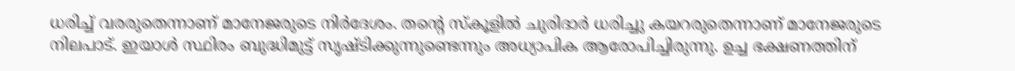ധരിച്ച് വരരുതെന്നാണ് മാനേജരുടെ നിർദേശം. തന്റെ സ്‌കൂളിൽ ചുരിദാർ ധരിച്ചു കയറരുതെന്നാണ് മാനേജരുടെ നിലപാട്. ഇയാൾ സ്ഥിരം ബുദ്ധിമുട്ട് സൃഷ്ടിക്കുന്നുണ്ടെന്നും അധ്യാപിക ആരോപിച്ചിരുന്നു. ഉച്ച ഭക്ഷണത്തിന്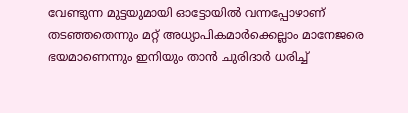വേണ്ടുന്ന മുട്ടയുമായി ഓട്ടോയിൽ വന്നപ്പോഴാണ് തടഞ്ഞതെന്നും മറ്റ് അധ്യാപികമാർക്കെല്ലാം മാനേജരെ ഭയമാണെന്നും ഇനിയും താൻ ചുരിദാർ ധരിച്ച്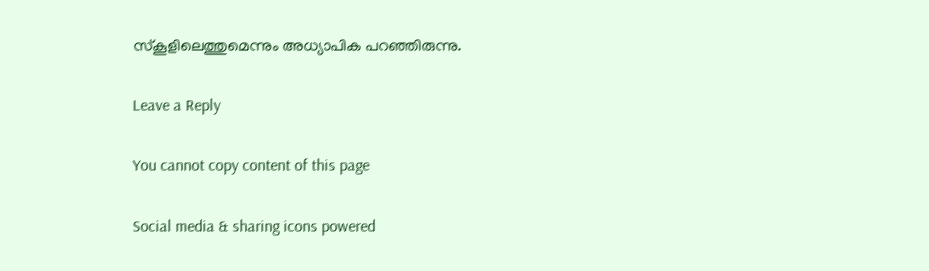സ്‌കൂളിലെത്തുമെന്നും അധ്യാപിക പറഞ്ഞിരുന്നു.

Leave a Reply

You cannot copy content of this page

Social media & sharing icons powered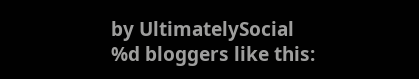by UltimatelySocial
%d bloggers like this: